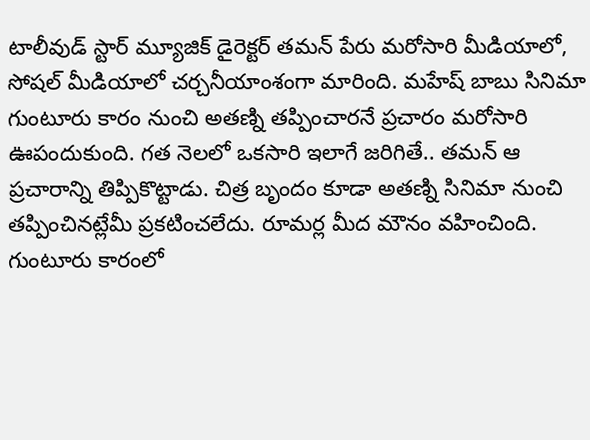టాలీవుడ్ స్టార్ మ్యూజిక్ డైరెక్టర్ తమన్ పేరు మరోసారి మీడియాలో, సోషల్ మీడియాలో చర్చనీయాంశంగా మారింది. మహేష్ బాబు సినిమా గుంటూరు కారం నుంచి అతణ్ని తప్పించారనే ప్రచారం మరోసారి ఊపందుకుంది. గత నెలలో ఒకసారి ఇలాగే జరిగితే.. తమన్ ఆ ప్రచారాన్ని తిప్పికొట్టాడు. చిత్ర బృందం కూడా అతణ్ని సినిమా నుంచి తప్పించినట్లేమీ ప్రకటించలేదు. రూమర్ల మీద మౌనం వహించింది.
గుంటూరు కారంలో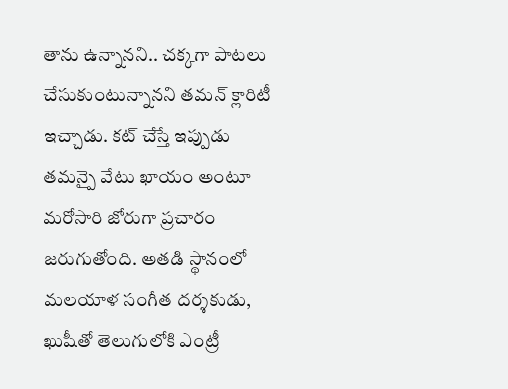తాను ఉన్నానని.. చక్కగా పాటలు చేసుకుంటున్నానని తమన్ క్లారిటీ ఇచ్చాడు. కట్ చేస్తే ఇప్పుడు తమన్పై వేటు ఖాయం అంటూ మరోసారి జోరుగా ప్రచారం జరుగుతోంది. అతడి స్థానంలో మలయాళ సంగీత దర్శకుడు, ఖుషీతో తెలుగులోకి ఎంట్రీ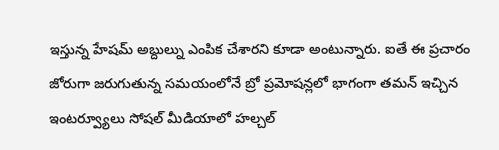ఇస్తున్న హేషమ్ అబ్దుల్ను ఎంపిక చేశారని కూడా అంటున్నారు. ఐతే ఈ ప్రచారం జోరుగా జరుగుతున్న సమయంలోనే బ్రో ప్రమోషన్లలో భాగంగా తమన్ ఇచ్చిన ఇంటర్వ్యూలు సోషల్ మీడియాలో హల్చల్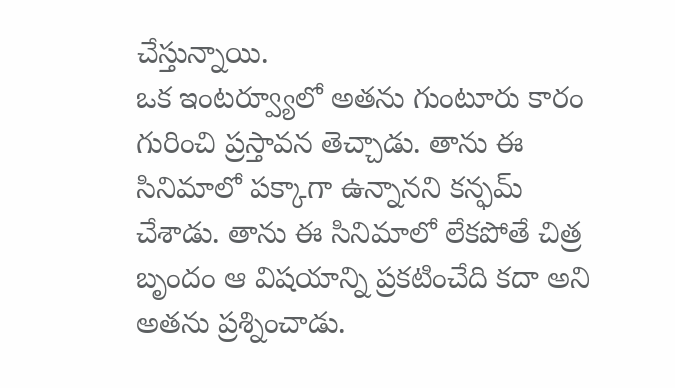చేస్తున్నాయి.
ఒక ఇంటర్వ్యూలో అతను గుంటూరు కారం గురించి ప్రస్తావన తెచ్చాడు. తాను ఈ సినిమాలో పక్కాగా ఉన్నానని కన్ఫమ్ చేశాడు. తాను ఈ సినిమాలో లేకపోతే చిత్ర బృందం ఆ విషయాన్ని ప్రకటించేది కదా అని అతను ప్రశ్నించాడు.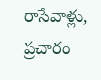రాసేవాళ్లు, ప్రచారం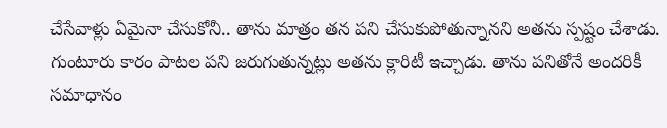చేసేవాళ్లు ఏమైనా చేసుకోనీ.. తాను మాత్రం తన పని చేసుకుపోతున్నానని అతను స్పష్టం చేశాడు. గుంటూరు కారం పాటల పని జరుగుతున్నట్లు అతను క్లారిటీ ఇచ్చాడు. తాను పనితోనే అందరికీ సమాధానం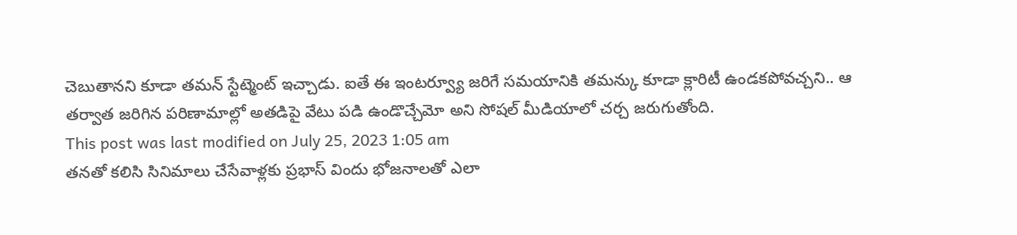చెబుతానని కూడా తమన్ స్టేట్మెంట్ ఇచ్చాడు. ఐతే ఈ ఇంటర్వ్యూ జరిగే సమయానికి తమన్కు కూడా క్లారిటీ ఉండకపోవచ్చని.. ఆ తర్వాత జరిగిన పరిణామాల్లో అతడిపై వేటు పడి ఉండొచ్చేమో అని సోషల్ మీడియాలో చర్చ జరుగుతోంది.
This post was last modified on July 25, 2023 1:05 am
తనతో కలిసి సినిమాలు చేసేవాళ్లకు ప్రభాస్ విందు భోజనాలతో ఎలా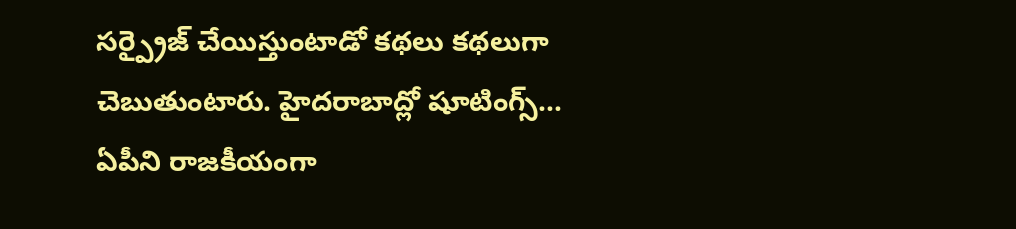సర్ప్రైజ్ చేయిస్తుంటాడో కథలు కథలుగా చెబుతుంటారు. హైదరాబాద్లో షూటింగ్స్…
ఏపీని రాజకీయంగా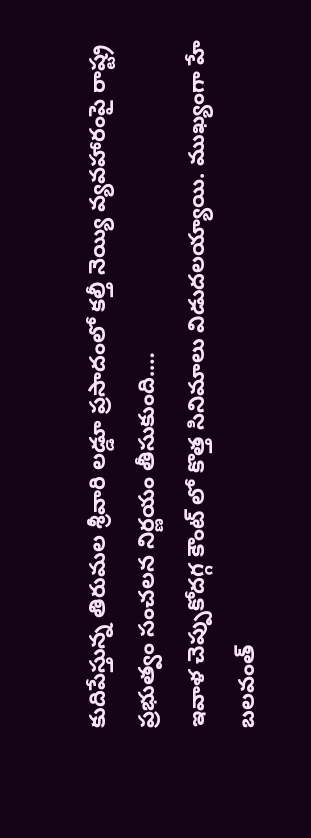కుదిపేస్తున్న తిరుమల శ్రీవారి లడ్డూ ప్రసాదంలో కల్తీ నెయ్యి వ్యవహారంపై రాష్ట్ర ప్రభుత్వం సంచలన నిర్ణయం తీసుకుంది.…
ఇవాళ చెప్పుకోదగ్గ కౌంట్ లో కొత్త సినిమాలు విడుదలయ్యాయి. ముఖ్యంగా హే బలవంత్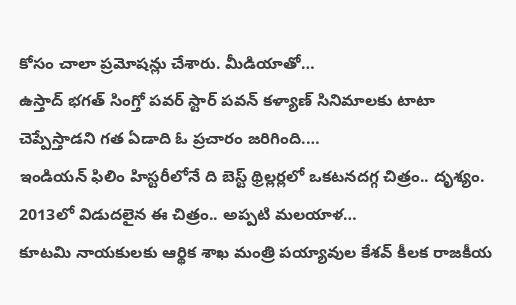కోసం చాలా ప్రమోషన్లు చేశారు. మీడియాతో…
ఉస్తాద్ భగత్ సింగ్తో పవర్ స్టార్ పవన్ కళ్యాణ్ సినిమాలకు టాటా చెప్పేస్తాడని గత ఏడాది ఓ ప్రచారం జరిగింది.…
ఇండియన్ ఫిలిం హిస్టరీలోనే ది బెస్ట్ థ్రిల్లర్లలో ఒకటనదగ్గ చిత్రం.. దృశ్యం. 2013లో విడుదలైన ఈ చిత్రం.. అప్పటి మలయాళ…
కూటమి నాయకులకు ఆర్థిక శాఖ మంత్రి పయ్యావుల కేశవ్ కీలక రాజకీయ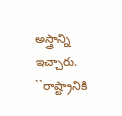అస్త్రాన్ని ఇచ్చారు. ``రాష్ట్రానికి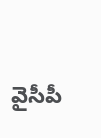వైసీపీ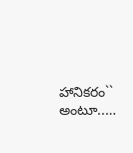హానికరం`` అంటూ..…